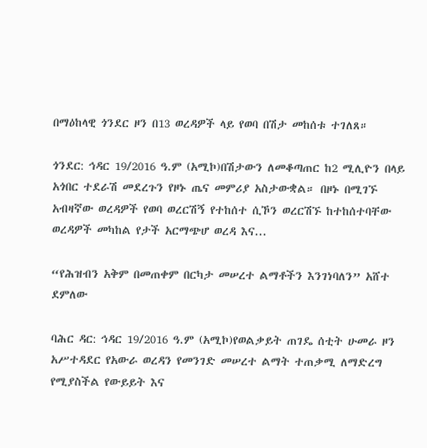በማዕከላዊ ጎንደር ዞን በ13 ወረዳዎች ላይ የወባ በሽታ መከሰቱ ተገለጸ።

ጎንደር: ኅዳር 19/2016 ዓ.ም (አሚኮ)በሽታውን ለመቆጣጠር ከ2 ሚሊዮን በላይ አጎበር ተደራሽ መደረጉን የዞኑ ጤና መምሪያ አስታውቋል። በዞኑ በሚገኙ አብዛኛው ወረዳዎች የወባ ወረርሽኝ የተከሰተ ሲኾን ወረርሽኙ ከተከሰተባቸው ወረዳዎች መካከል የታች አርማጭሆ ወረዳ እና...

“የሕዝብን አቅም በመጠቀም በርካታ መሠረተ ልማቶችን እንገነባለን” አሸተ ደምለው

ባሕር ዳር: ኅዳር 19/2016 ዓ.ም (አሚኮ)የወልቃይት ጠገዴ ሰቲት ሁመራ ዞን አሥተዳደር የአውራ ወረዳን የመንገድ መሠረተ ልማት ተጠቃሚ ለማድረግ የሚያስችል የውይይት እና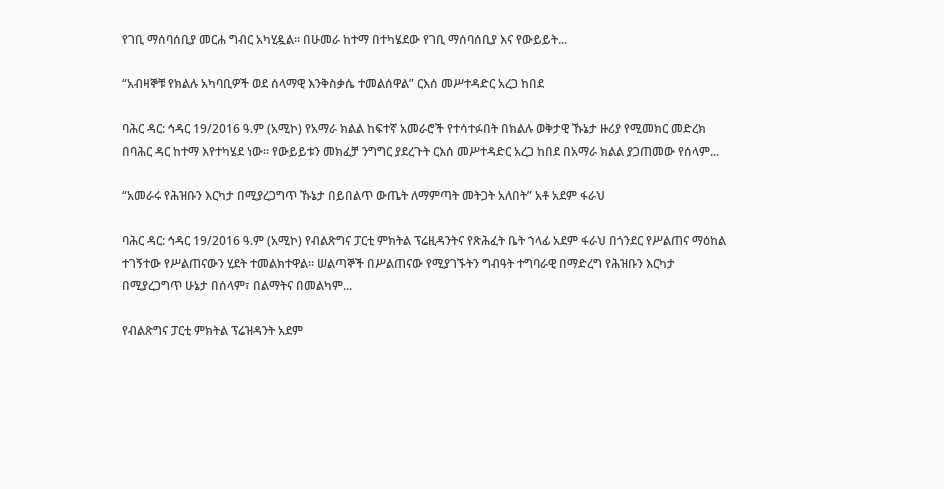የገቢ ማሰባሰቢያ መርሐ ግብር አካሂዷል። በሁመራ ከተማ በተካሄደው የገቢ ማሰባሰቢያ እና የውይይት...

“አብዛኞቹ የክልሉ አካባቢዎች ወደ ሰላማዊ እንቅስቃሴ ተመልሰዋል” ርእሰ መሥተዳድር አረጋ ከበደ

ባሕር ዳር: ኅዳር 19/2016 ዓ.ም (አሚኮ) የአማራ ክልል ከፍተኛ አመራሮች የተሳተፉበት በክልሉ ወቅታዊ ኹኔታ ዙሪያ የሚመክር መድረክ በባሕር ዳር ከተማ እየተካሄደ ነው። የውይይቱን መክፈቻ ንግግር ያደረጉት ርእሰ መሥተዳድር አረጋ ከበደ በአማራ ክልል ያጋጠመው የሰላም...

“አመራሩ የሕዝቡን እርካታ በሚያረጋግጥ ኹኔታ በይበልጥ ውጤት ለማምጣት መትጋት አለበት” አቶ አደም ፋራህ

ባሕር ዳር: ኅዳር 19/2016 ዓ.ም (አሚኮ) የብልጽግና ፓርቲ ምክትል ፕሬዚዳንትና የጽሕፈት ቤት ኀላፊ አደም ፋራህ በጎንደር የሥልጠና ማዕከል ተገኝተው የሥልጠናውን ሂደት ተመልክተዋል። ሠልጣኞች በሥልጠናው የሚያገኙትን ግብዓት ተግባራዊ በማድረግ የሕዝቡን እርካታ በሚያረጋግጥ ሁኔታ በሰላም፣ በልማትና በመልካም...

የብልጽግና ፓርቲ ምክትል ፕሬዝዳንት አደም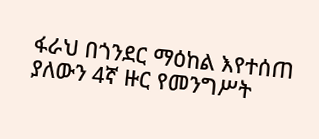ፋራህ በጎንደር ማዕከል እየተሰጠ ያለውን 4ኛ ዙር የመንግሥት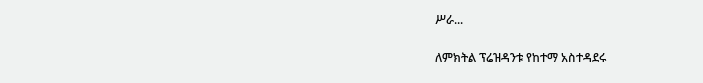ሥራ...

ለምክትል ፕሬዝዳንቱ የከተማ አስተዳደሩ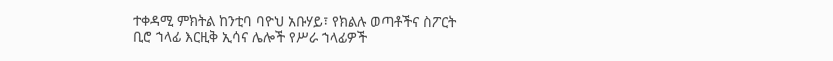ተቀዳሚ ምክትል ከንቲባ ባዮህ አቡሃይ፣ የክልሉ ወጣቶችና ስፖርት ቢሮ ኀላፊ እርዚቅ ኢሳና ሌሎች የሥራ ኀላፊዎች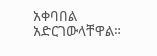አቀባበል አድርገውላቸዋል።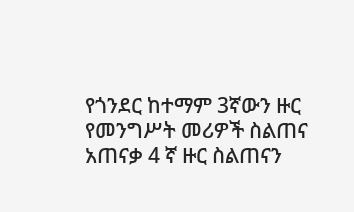የጎንደር ከተማም 3ኛውን ዙር የመንግሥት መሪዎች ስልጠና አጠናቃ 4 ኛ ዙር ስልጠናን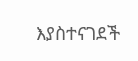እያስተናገደች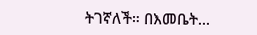ትገኛለች። በእመቤት...